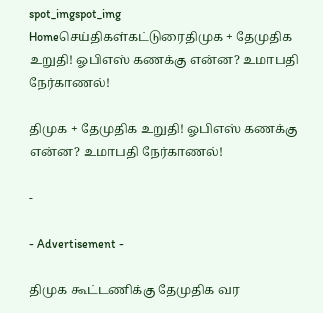spot_imgspot_img
Homeசெய்திகள்கட்டுரைதிமுக + தேமுதிக உறுதி! ஓபிஎஸ் கணக்கு என்ன? உமாபதி நேர்காணல்!

திமுக + தேமுதிக உறுதி! ஓபிஎஸ் கணக்கு என்ன? உமாபதி நேர்காணல்!

-

- Advertisement -

திமுக கூட்டணிக்கு தேமுதிக வர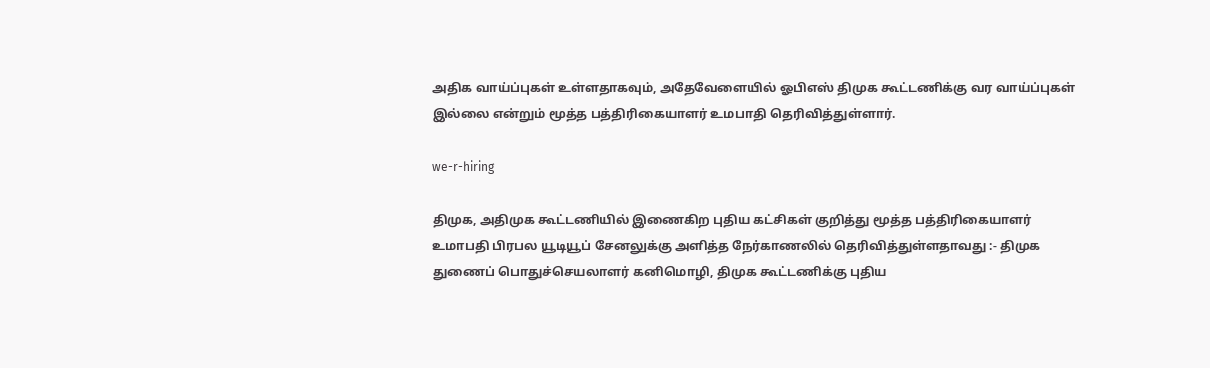அதிக வாய்ப்புகள் உள்ளதாகவும், அதேவேளையில் ஓபிஎஸ் திமுக கூட்டணிக்கு வர வாய்ப்புகள் இல்லை என்றும் மூத்த பத்திரிகையாளர் உமபாதி தெரிவித்துள்ளார்.

we-r-hiring

திமுக, அதிமுக கூட்டணியில் இணைகிற புதிய கட்சிகள் குறித்து மூத்த பத்திரிகையாளர் உமாபதி பிரபல யூடியூப் சேனலுக்கு அளித்த நேர்காணலில் தெரிவித்துள்ளதாவது :- திமுக துணைப் பொதுச்செயலாளர் கனிமொழி, திமுக கூட்டணிக்கு புதிய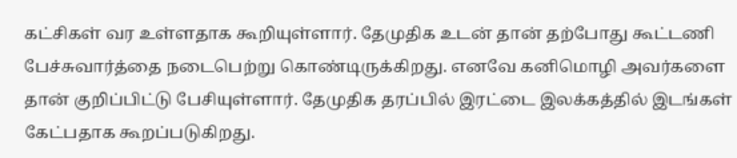கட்சிகள் வர உள்ளதாக கூறியுள்ளார். தேமுதிக உடன் தான் தற்போது கூட்டணி பேச்சுவார்த்தை நடைபெற்று கொண்டிருக்கிறது. எனவே கனிமொழி அவர்களை தான் குறிப்பிட்டு பேசியுள்ளார். தேமுதிக தரப்பில் இரட்டை இலக்கத்தில் இடங்கள் கேட்பதாக கூறப்படுகிறது.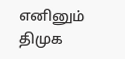எனினும் திமுக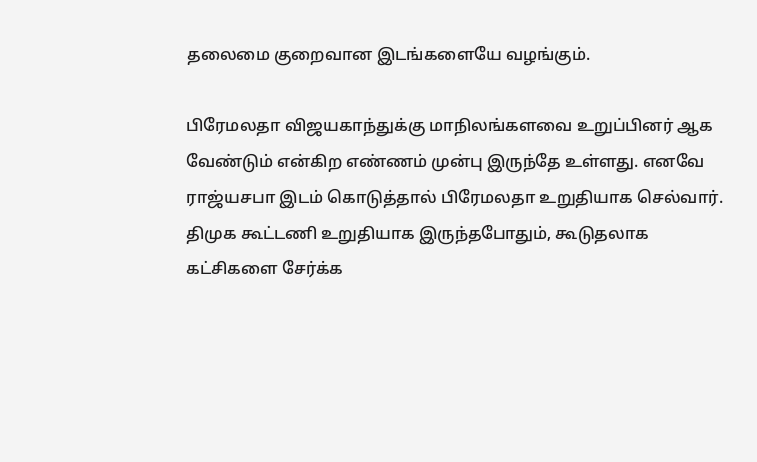தலைமை குறைவான இடங்களையே வழங்கும்.

பிரேமலதா விஜயகாந்துக்கு மாநிலங்களவை உறுப்பினர் ஆக வேண்டும் என்கிற எண்ணம் முன்பு இருந்தே உள்ளது. எனவே ராஜ்யசபா இடம் கொடுத்தால் பிரேமலதா உறுதியாக செல்வார். திமுக கூட்டணி உறுதியாக இருந்தபோதும், கூடுதலாக கட்சிகளை சேர்க்க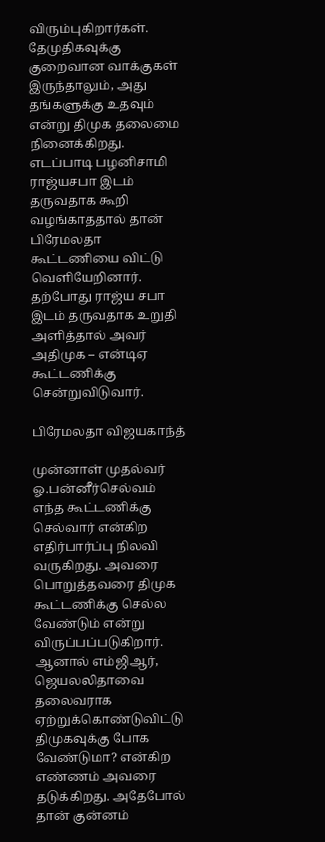விரும்புகிறார்கள். தேமுதிகவுக்கு குறைவான வாக்குகள் இருந்தாலும், அது தங்களுக்கு உதவும் என்று திமுக தலைமை நினைக்கிறது. எடப்பாடி பழனிசாமி ராஜ்யசபா இடம் தருவதாக கூறி வழங்காததால் தான் பிரேமலதா கூட்டணியை விட்டு வெளியேறினார். தற்போது ராஜ்ய சபா இடம் தருவதாக உறுதி அளித்தால் அவர் அதிமுக – என்டிஏ கூட்டணிக்கு சென்றுவிடுவார்.

பிரேமலதா விஜயகாந்த்

முன்னாள் முதல்வர் ஓ.பன்னீர்செல்வம் எந்த கூட்டணிக்கு செல்வார் என்கிற எதிர்பார்ப்பு நிலவி வருகிறது. அவரை பொறுத்தவரை திமுக கூட்டணிக்கு செல்ல வேண்டும் என்று விருப்பப்படுகிறார். ஆனால் எம்ஜிஆர், ஜெயலலிதாவை தலைவராக ஏற்றுக்கொண்டுவிட்டு திமுகவுக்கு போக வேண்டுமா? என்கிற எண்ணம் அவரை தடுக்கிறது. அதேபோல் தான் குன்னம்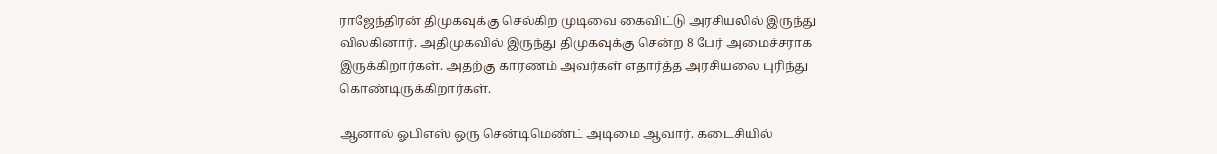ராஜேந்திரன் திமுகவுக்கு செல்கிற முடிவை கைவிட்டு அரசியலில் இருந்து விலகினார். அதிமுகவில் இருந்து திமுகவுக்கு சென்ற 8 பேர் அமைச்சராக இருக்கிறார்கள். அதற்கு காரணம் அவர்கள் எதார்த்த அரசியலை புரிந்து கொண்டிருக்கிறார்கள்.

ஆனால் ஓபிஎஸ் ஒரு சென்டிமெண்ட் அடிமை ஆவார். கடைசியில்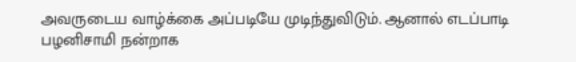அவருடைய வாழ்க்கை அப்படியே முடிந்துவிடும். ஆனால் எடப்பாடி பழனிசாமி நன்றாக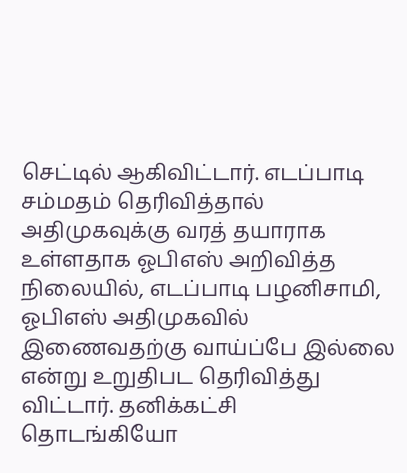செட்டில் ஆகிவிட்டார். எடப்பாடி சம்மதம் தெரிவித்தால் அதிமுகவுக்கு வரத் தயாராக உள்ளதாக ஓபிஎஸ் அறிவித்த நிலையில், எடப்பாடி பழனிசாமி, ஓபிஎஸ் அதிமுகவில் இணைவதற்கு வாய்ப்பே இல்லை என்று உறுதிபட தெரிவித்து விட்டார். தனிக்கட்சி தொடங்கியோ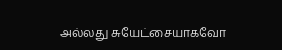அல்லது சுயேட்சையாகவோ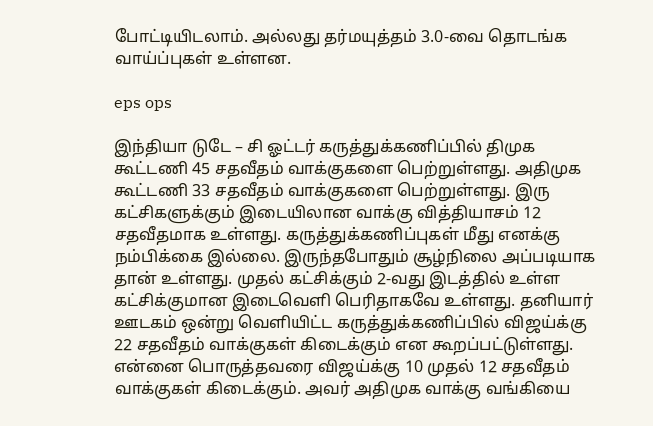போட்டியிடலாம். அல்லது தர்மயுத்தம் 3.0-வை தொடங்க வாய்ப்புகள் உள்ளன.

eps ops

இந்தியா டுடே – சி ஓட்டர் கருத்துக்கணிப்பில் திமுக கூட்டணி 45 சதவீதம் வாக்குகளை பெற்றுள்ளது. அதிமுக கூட்டணி 33 சதவீதம் வாக்குகளை பெற்றுள்ளது. இரு கட்சிகளுக்கும் இடையிலான வாக்கு வித்தியாசம் 12 சதவீதமாக உள்ளது. கருத்துக்கணிப்புகள் மீது எனக்கு நம்பிக்கை இல்லை. இருந்தபோதும் சூழ்நிலை அப்படியாக தான் உள்ளது. முதல் கட்சிக்கும் 2-வது இடத்தில் உள்ள கட்சிக்குமான இடைவெளி பெரிதாகவே உள்ளது. தனியார் ஊடகம் ஒன்று வெளியிட்ட கருத்துக்கணிப்பில் விஜய்க்கு 22 சதவீதம் வாக்குகள் கிடைக்கும் என கூறப்பட்டுள்ளது. என்னை பொருத்தவரை விஜய்க்கு 10 முதல் 12 சதவீதம் வாக்குகள் கிடைக்கும். அவர் அதிமுக வாக்கு வங்கியை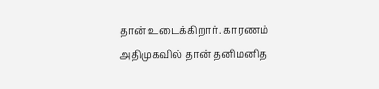தான் உடைக்கிறார். காரணம் அதிமுகவில் தான் தனிமனித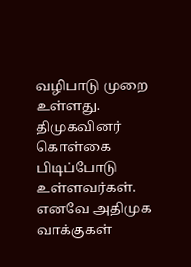வழிபாடு முறை உள்ளது. திமுகவினர் கொள்கை பிடிப்போடு உள்ளவர்கள். எனவே அதிமுக வாக்குகள்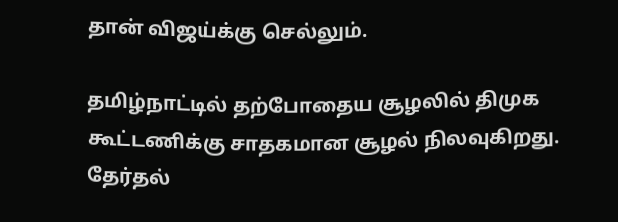தான் விஜய்க்கு செல்லும்.

தமிழ்நாட்டில் தற்போதைய சூழலில் திமுக கூட்டணிக்கு சாதகமான சூழல் நிலவுகிறது. தேர்தல்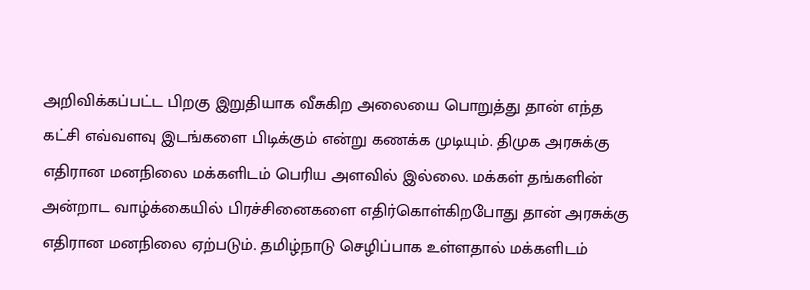அறிவிக்கப்பட்ட பிறகு இறுதியாக வீசுகிற அலையை பொறுத்து தான் எந்த கட்சி எவ்வளவு இடங்களை பிடிக்கும் என்று கணக்க முடியும். திமுக அரசுக்கு எதிரான மனநிலை மக்களிடம் பெரிய அளவில் இல்லை. மக்கள் தங்களின் அன்றாட வாழ்க்கையில் பிரச்சினைகளை எதிர்கொள்கிறபோது தான் அரசுக்கு எதிரான மனநிலை ஏற்படும். தமிழ்நாடு செழிப்பாக உள்ளதால் மக்களிடம்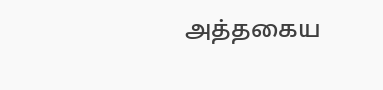அத்தகைய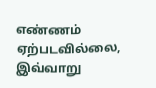எண்ணம் ஏற்படவில்லை, இவ்வாறு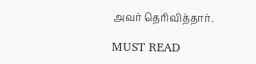அவர் தெரிவித்தார்.

MUST READ